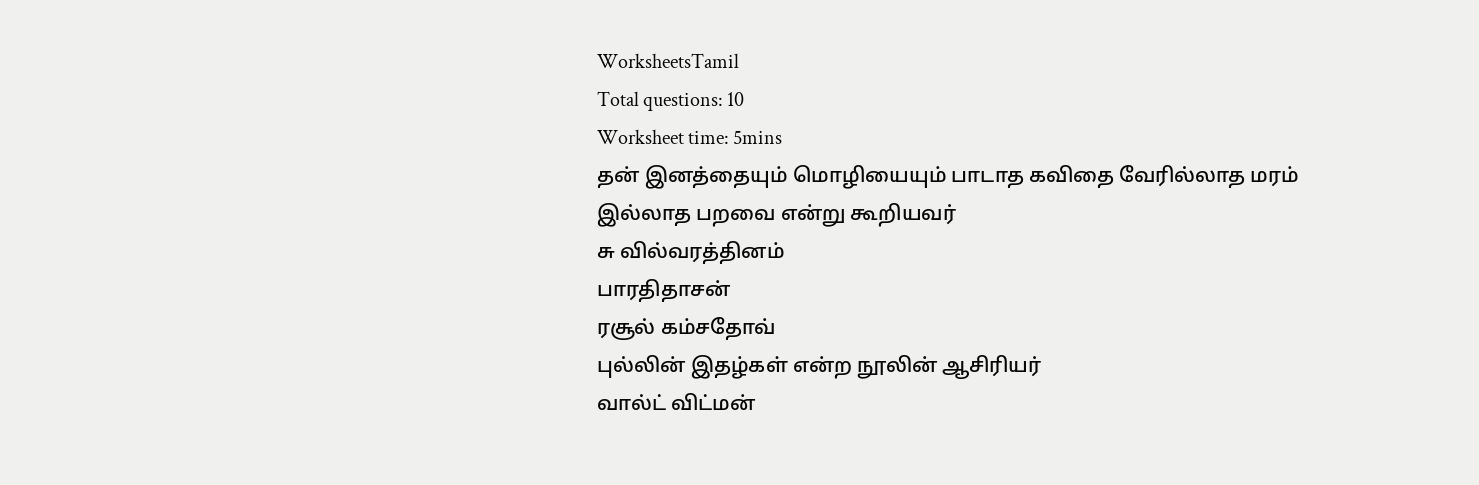WorksheetsTamil
Total questions: 10
Worksheet time: 5mins
தன் இனத்தையும் மொழியையும் பாடாத கவிதை வேரில்லாத மரம் இல்லாத பறவை என்று கூறியவர்
சு வில்வரத்தினம்
பாரதிதாசன்
ரசூல் கம்சதோவ்
புல்லின் இதழ்கள் என்ற நூலின் ஆசிரியர்
வால்ட் விட்மன்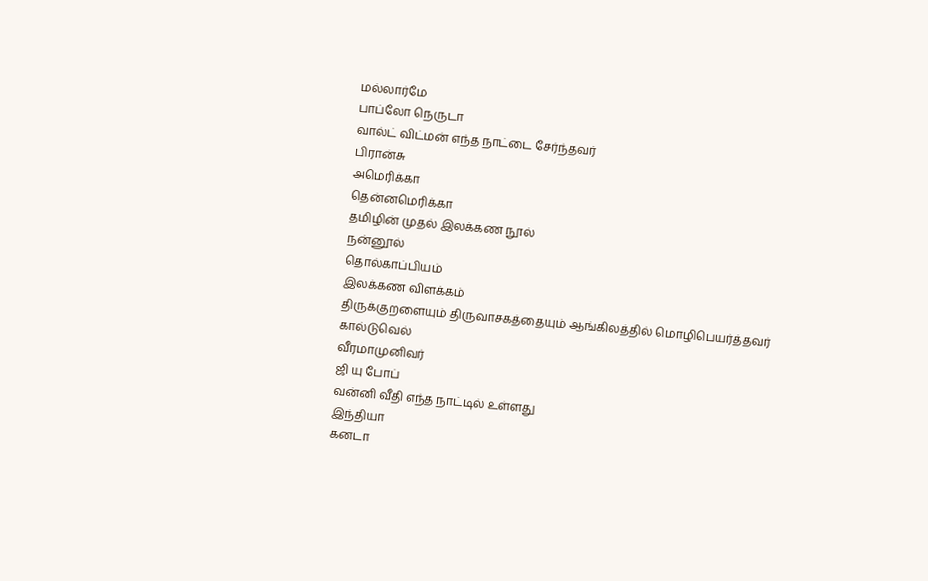மல்லார்மே
பாப்லோ நெருடா
வால்ட் விட்மன் எந்த நாட்டை சேர்ந்தவர்
பிரான்சு
அமெரிக்கா
தென்னமெரிக்கா
தமிழின் முதல் இலக்கண நூல்
நன்னூல்
தொல்காப்பியம்
இலக்கண விளக்கம்
திருக்குறளையும் திருவாசகத்தையும் ஆங்கிலத்தில் மொழிபெயர்த்தவர்
கால்டுவெல்
வீரமாமுனிவர்
ஜி யு போப்
வன்னி வீதி எந்த நாட்டில் உள்ளது
இந்தியா
கனடா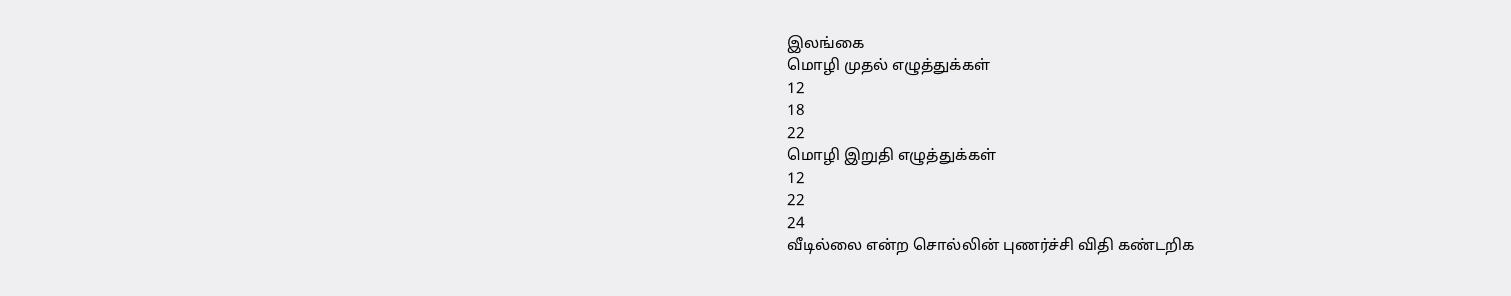இலங்கை
மொழி முதல் எழுத்துக்கள்
12
18
22
மொழி இறுதி எழுத்துக்கள்
12
22
24
வீடில்லை என்ற சொல்லின் புணர்ச்சி விதி கண்டறிக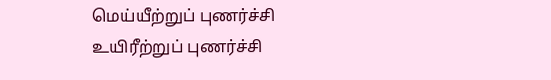மெய்யீற்றுப் புணர்ச்சி
உயிரீற்றுப் புணர்ச்சி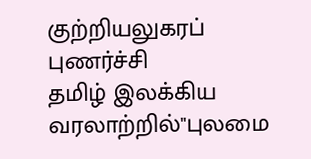குற்றியலுகரப் புணர்ச்சி
தமிழ் இலக்கிய வரலாற்றில்"புலமை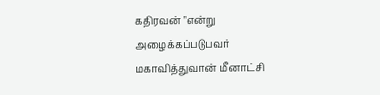கதிரவன் "என்று அழைக்கப்படுபவர்
மகாவித்துவான் மீனாட்சி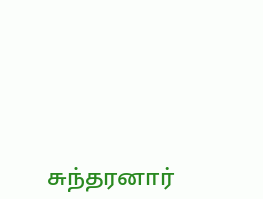சுந்தரனார்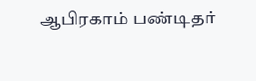ஆபிரகாம் பண்டிதர்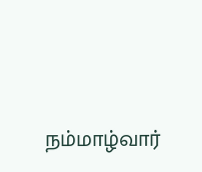நம்மாழ்வார்